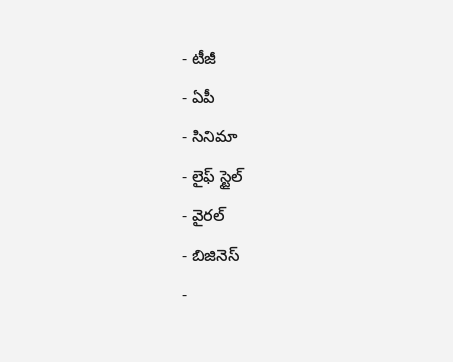- టీజీ
- ఏపీ
- సినిమా
- లైఫ్ స్టైల్
- వైరల్
- బిజినెస్
-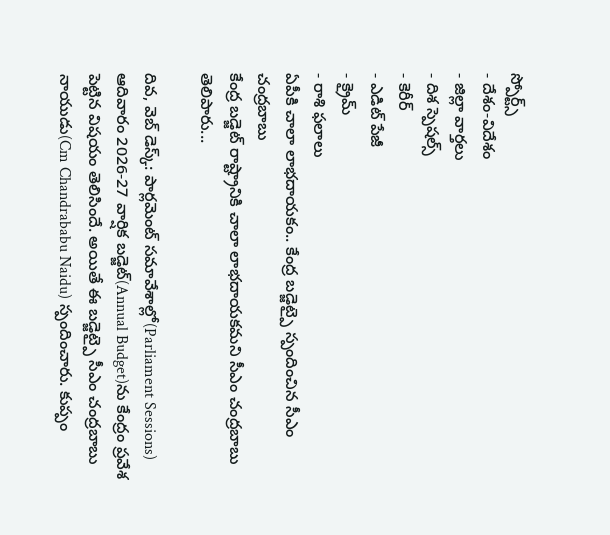స్పోర్ట్స్
- దేశం-విదేశం
- జిల్లా వార్తలు
- దిశ స్పెషల్స్
- కెరీర్
- ఎడిట్ పేజీ
- క్రైమ్
- రాశి ఫలాలు
ఏపీకి చాలా లాభదాయకం.. కేంద్ర బడ్జెట్పై స్పందించిన సీఎం చంద్రబాబు
కేంద్ర బడ్జెట్ రాష్ట్రానికి చాలా లాభదాయకమని సీఎం చంద్రబాబు తెలిపారు...

దివ, వెబ్ డెస్క్: పార్లమెంట్ సమావేశాల్లో(Parliament Sessions) ఆదివారం 2026-27 వార్షిక బడ్జెట్(Annual Budget)ను కేంద్రం ప్రవేశ పెట్టిన విషయం తెలిసిందే. అయితే ఈ బడ్జెట్పై సీఎం చంద్రబాబు నాయుడు(Cm Chandrababu Naidu) స్పందించారు. కుప్పం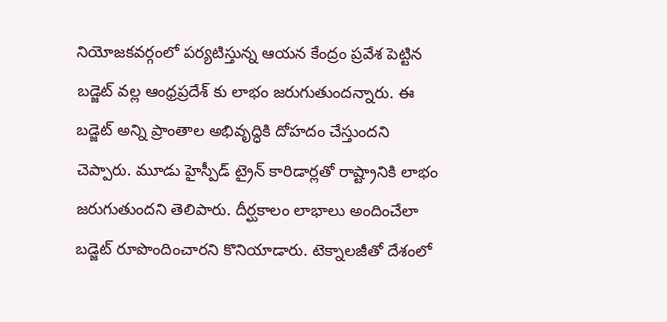నియోజకవర్గంలో పర్యటిస్తున్న ఆయన కేంద్రం ప్రవేశ పెట్టిన బడ్జెట్ వల్ల ఆంధ్రప్రదేశ్ కు లాభం జరుగుతుందన్నారు. ఈ బడ్జెట్ అన్ని ప్రాంతాల అభివృద్ధికి దోహదం చేస్తుందని చెప్పారు. మూడు హైస్పీడ్ ట్రైన్ కారిడార్లతో రాష్ట్రానికి లాభం జరుగుతుందని తెలిపారు. దీర్ఘకాలం లాభాలు అందించేలా బడ్జెట్ రూపొందించారని కొనియాడారు. టెక్నాలజీతో దేశంలో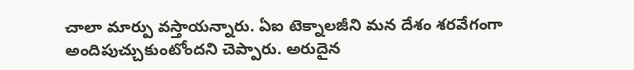చాలా మార్పు వస్తాయన్నారు. ఏఐ టెక్నాలజీని మన దేశం శరవేగంగా అందిపుచ్చుకుంటోందని చెప్పారు. అరుదైన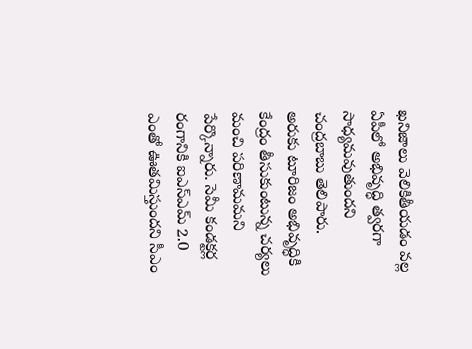ఖనిజాలు వెలికితీయడం వల్ల ఏపీలో అభివృద్ధి త్వరగా సాధ్యమవుతుందని చంద్రబాబు తెలిపారు. అరుకు టూరిజం అభివృద్ధికి కేంద్రం తీసుకుంటున్న చర్యలు మంచి పరిణామమని పేర్కొన్నారు. సెమీ కండక్టర్ల రంగానికి ఐఎస్ఎమ్ 2.0 ఎంతో ఊతమిస్తుందని సీఎం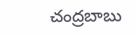చంద్రబాబు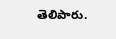తెలిపారు.